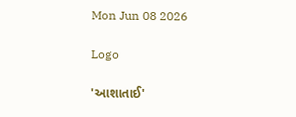Mon Jun 08 2026

Logo

'આશાતાઈ'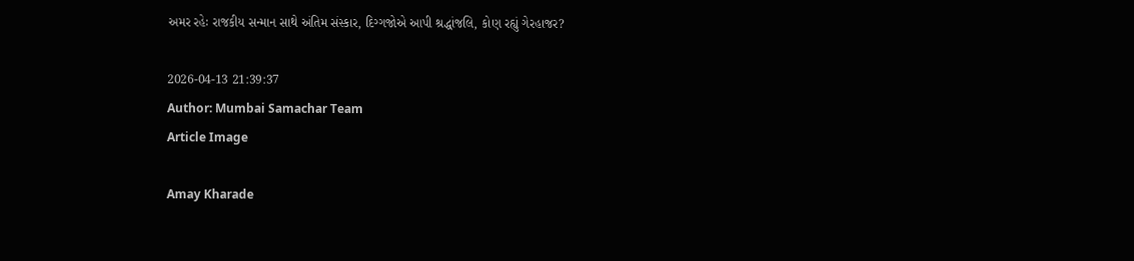અમર રહેઃ રાજકીય સન્માન સાથે અંતિમ સંસ્કાર, દિગ્ગજોએ આપી શ્રદ્ધાંજલિ, કોણ રહ્યું ગેરહાજર?

2026-04-13 21:39:37
Author: Mumbai Samachar Team
Article Image

Amay Kharade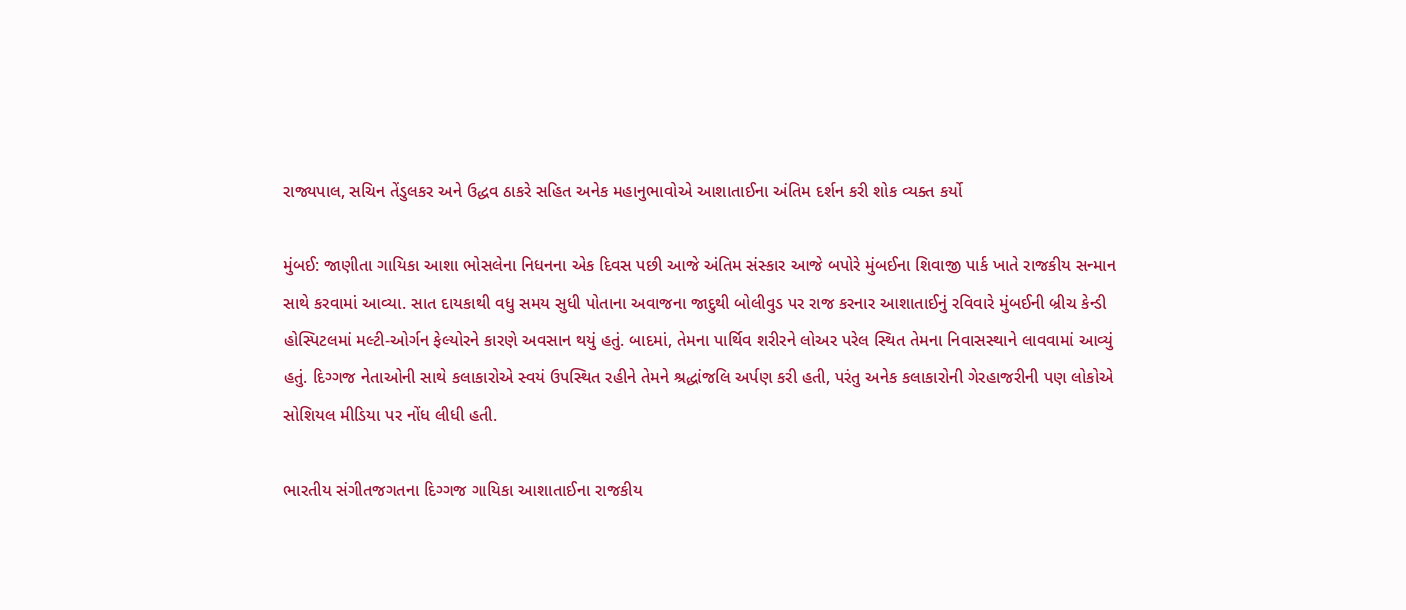રાજ્યપાલ, સચિન તેંડુલકર અને ઉદ્ધવ ઠાકરે સહિત અનેક મહાનુભાવોએ આશાતાઈના અંતિમ દર્શન કરી શોક વ્યક્ત કર્યો

મુંબઈ: જાણીતા ગાયિકા આશા ભોસલેના નિધનના એક દિવસ પછી આજે અંતિમ સંસ્કાર આજે બપોરે મુંબઈના શિવાજી પાર્ક ખાતે રાજકીય સન્માન સાથે કરવામાં આવ્યા. સાત દાયકાથી વધુ સમય સુધી પોતાના અવાજના જાદુથી બોલીવુડ પર રાજ કરનાર આશાતાઈનું રવિવારે મુંબઈની બ્રીચ કેન્ડી હોસ્પિટલમાં મલ્ટી-ઓર્ગન ફેલ્યોરને કારણે અવસાન થયું હતું. બાદમાં, તેમના પાર્થિવ શરીરને લોઅર પરેલ સ્થિત તેમના નિવાસસ્થાને લાવવામાં આવ્યું હતું. દિગ્ગજ નેતાઓની સાથે કલાકારોએ સ્વયં ઉપસ્થિત રહીને તેમને શ્રદ્ધાંજલિ અર્પણ કરી હતી, પરંતુ અનેક કલાકારોની ગેરહાજરીની પણ લોકોએ સોશિયલ મીડિયા પર નોંધ લીધી હતી.

ભારતીય સંગીતજગતના દિગ્ગજ ગાયિકા આશાતાઈના રાજકીય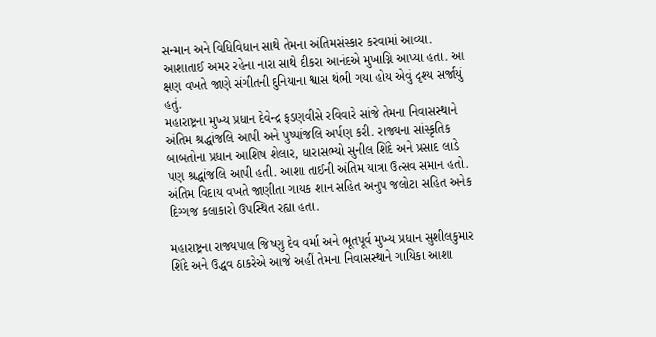સન્માન અને વિધિવિધાન સાથે તેમના અંતિમસંસ્કાર કરવામાં આવ્યા. આશાતાઈ અમર રહેના નારા સાથે દીકરા આનંદએ મુખાગ્નિ આપ્યા હતા. આ ક્ષણ વખતે જાણે સંગીતની દુનિયાના શ્વાસ થંભી ગયા હોય એવું દૃશ્ય સર્જાયું હતું.
મહારાષ્ટ્રના મુખ્ય પ્રધાન દેવેન્દ્ર ફડણવીસે રવિવારે સાંજે તેમના નિવાસસ્થાને અંતિમ શ્રદ્ધાંજલિ આપી અને પુષ્પાંજલિ અર્પણ કરી. રાજ્યના સાંસ્કૃતિક બાબતોના પ્રધાન આશિષ શેલાર, ધારાસભ્યો સુનીલ શિંદે અને પ્રસાદ લાડે પણ શ્રદ્ધાંજલિ આપી હતી. આશા તાઈની અંતિમ યાત્રા ઉત્સવ સમાન હતો. અંતિમ વિદાય વખતે જાણીતા ગાયક શાન સહિત અનુપ જલોટા સહિત અનેક દિગ્ગજ કલાકારો ઉપસ્થિત રહ્યા હતા.

મહારાષ્ટ્રના રાજ્યપાલ જિષ્ણુ દેવ વર્મા અને ભૂતપૂર્વ મુખ્ય પ્રધાન સુશીલકુમાર શિંદે અને ઉદ્ધવ ઠાકરેએ આજે અહીં તેમના નિવાસસ્થાને ગાયિકા આશા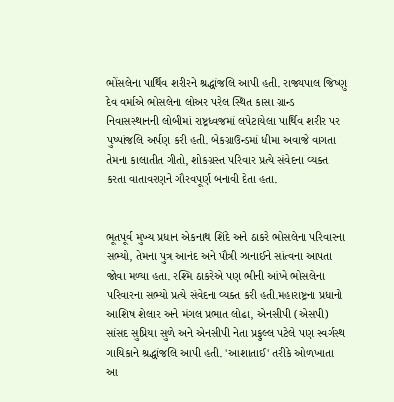ભોંસલેના પાર્થિવ શરીરને શ્રદ્ધાંજલિ આપી હતી. રાજ્યપાલ જિષ્ણુ દેવ વર્માએ ભોસલેના લોઅર પરેલ સ્થિત કાસા ગ્રાન્ડ નિવાસસ્થાનની લોબીમાં રાષ્ટ્રધ્વજમાં લપેટાયેલા પાર્થિવ શરીર પર પુષ્પાંજલિ અર્પણ કરી હતી. બેકગ્રાઉન્ડમાં ધીમા અવાજે વાગતા તેમના કાલાતીત ગીતો, શોકગ્રસ્ત પરિવાર પ્રત્યે સંવેદના વ્યક્ત કરતા વાતાવરણને ગૌરવપૂર્ણ બનાવી દેતા હતા.


ભૂતપૂર્વ મુખ્ય પ્રધાન એકનાથ શિંદે અને ઠાકરે ભોસલેના પરિવારના સભ્યો, તેમના પુત્ર આનંદ અને પૌત્રી ઝાનાઈને સાંત્વના આપતા જોવા મળ્યા હતા. રશ્મિ ઠાકરેએ પણ ભીની આંખે ભોસલેના પરિવારના સભ્યો પ્રત્યે સંવેદના વ્યક્ત કરી હતી.મહારાષ્ટ્રના પ્રધાનો આશિષ શેલાર અને મંગલ પ્રભાત લોઢા, એનસીપી (એસપી) સાંસદ સુપ્રિયા સુળે અને એનસીપી નેતા પ્રફુલ્લ પટેલે પણ સ્વર્ગસ્થ ગાયિકાને શ્રદ્ધાંજલિ આપી હતી. 'આશાતાઈ' તરીકે ઓળખાતા આ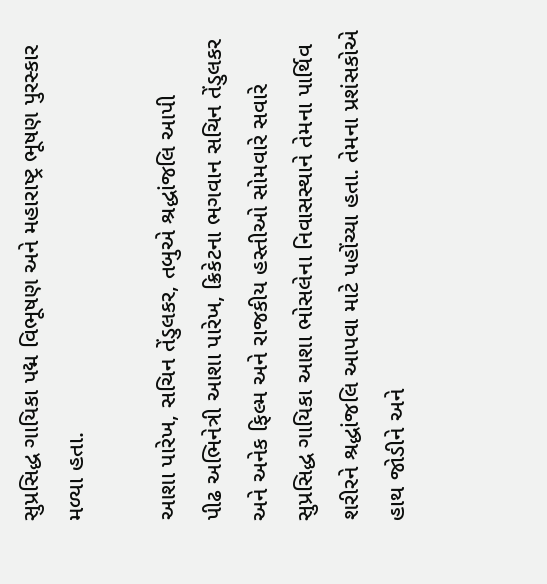સુપ્રસિદ્ધ ગાયિકા પદ્મ વિભૂષણ અને મહારાષ્ટ્ર ભૂષણ પુરસ્કાર મળ્યા હતા.

આશા પારેખ, સચિન તેંડુલકર, તબુએ શ્રદ્ધાંજલિ આપી
પીઢ અભિનેત્રી આશા પારેખ, ક્રિકેટના ભગવાન સચિન તેંડુલકર અને અનેક ફિલ્મ અને રાજકીય હસ્તીઓ સોમવારે સવારે સુપ્રસિદ્ધ ગાયિકા આશા ભોસલેના નિવાસસ્થાને તેમના પાર્થિવ શરીરને શ્રદ્ધાંજલિ આપવા માટે પહોંચ્યા હતા. તેમના પ્રશંસકોએ હાથ જોડીને અને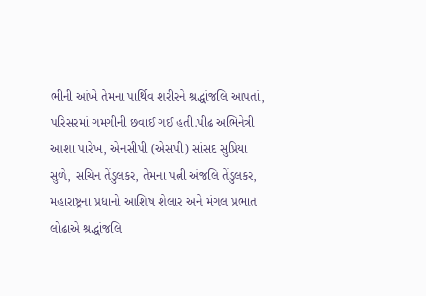ભીની આંખે તેમના પાર્થિવ શરીરને શ્રદ્ધાંજલિ આપતાં, પરિસરમાં ગમગીની છવાઈ ગઈ હતી.પીઢ અભિનેત્રી આશા પારેખ, એનસીપી (એસપી) સાંસદ સુપ્રિયા સુળે, સચિન તેંડુલકર, તેમના પત્ની અંજલિ તેંડુલકર, મહારાષ્ટ્રના પ્રધાનો આશિષ શેલાર અને મંગલ પ્રભાત લોઢાએ શ્રદ્ધાંજલિ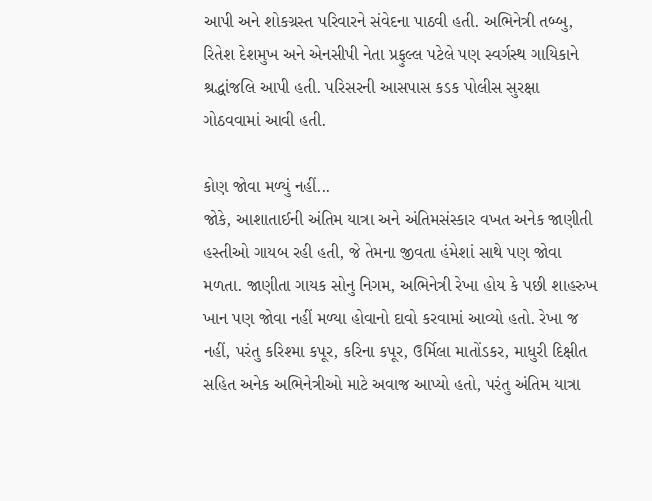આપી અને શોકગ્રસ્ત પરિવારને સંવેદના પાઠવી હતી. અભિનેત્રી તબ્બુ, રિતેશ દેશમુખ અને એનસીપી નેતા પ્રફુલ્લ પટેલે પણ સ્વર્ગસ્થ ગાયિકાને શ્રદ્ધાંજલિ આપી હતી. પરિસરની આસપાસ કડક પોલીસ સુરક્ષા ગોઠવવામાં આવી હતી.

કોણ જોવા મળ્યું નહીં...
જોકે, આશાતાઈની અંતિમ યાત્રા અને અંતિમસંસ્કાર વખત અનેક જાણીતી હસ્તીઓ ગાયબ રહી હતી, જે તેમના જીવતા હંમેશાં સાથે પણ જોવા મળતા. જાણીતા ગાયક સોનુ નિગમ, અભિનેત્રી રેખા હોય કે પછી શાહરુખ ખાન પણ જોવા નહીં મળ્યા હોવાનો દાવો કરવામાં આવ્યો હતો. રેખા જ નહીં, પરંતુ કરિશ્મા કપૂર, કરિના કપૂર, ઉર્મિલા માતોંડકર, માધુરી દિક્ષીત સહિત અનેક અભિનેત્રીઓ માટે અવાજ આપ્યો હતો, પરંતુ અંતિમ યાત્રા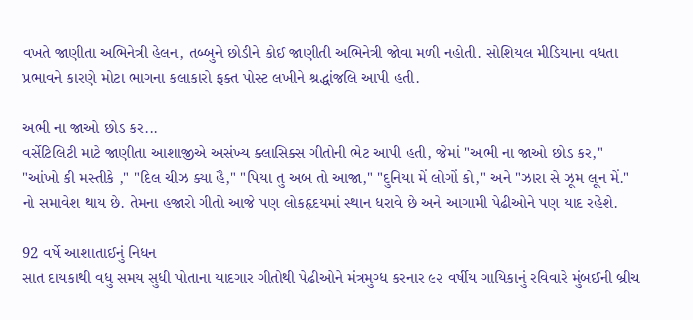વખતે જાણીતા અભિનેત્રી હેલન, તબ્બુને છોડીને કોઈ જાણીતી અભિનેત્રી જોવા મળી નહોતી. સોશિયલ મીડિયાના વધતા પ્રભાવને કારણે મોટા ભાગના કલાકારો ફક્ત પોસ્ટ લખીને શ્રદ્ધાંજલિ આપી હતી.

અભી ના જાઓ છોડ કર...
વર્સેટિલિટી માટે જાણીતા આશાજીએ અસંખ્ય ક્લાસિક્સ ગીતોની ભેટ આપી હતી, જેમાં "અભી ના જાઓ છોડ કર," "આંખો કી મસ્તીકે ," "દિલ ચીઝ ક્યા હૈ," "પિયા તુ અબ તો આજા," "દુનિયા મેં લોગોં કો," અને "ઝારા સે ઝૂમ લૂન મેં." નો સમાવેશ થાય છે. તેમના હજારો ગીતો આજે પણ લોકહૃદયમાં સ્થાન ધરાવે છે અને આગામી પેઢીઓને પણ યાદ રહેશે.

92 વર્ષે આશાતાઈનું નિધન
સાત દાયકાથી વધુ સમય સુધી પોતાના યાદગાર ગીતોથી પેઢીઓને મંત્રમુગ્ધ કરનાર ૯૨ વર્ષીય ગાયિકાનું રવિવારે મુંબઈની બ્રીચ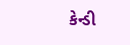કેન્ડી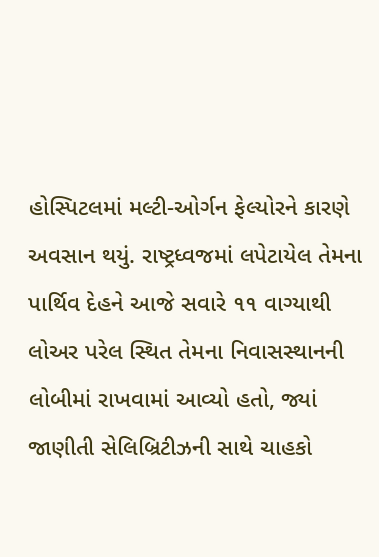હોસ્પિટલમાં મલ્ટી-ઓર્ગન ફેલ્યોરને કારણે અવસાન થયું. રાષ્ટ્રધ્વજમાં લપેટાયેલ તેમના પાર્થિવ દેહને આજે સવારે ૧૧ વાગ્યાથી લોઅર પરેલ સ્થિત તેમના નિવાસસ્થાનની લોબીમાં રાખવામાં આવ્યો હતો, જ્યાં જાણીતી સેલિબ્રિટીઝની સાથે ચાહકો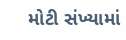મોટી સંખ્યામાં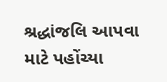શ્રદ્ધાંજલિ આપવા માટે પહોંચ્યા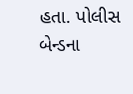હતા. પોલીસ બેન્ડના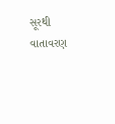સૂરથી વાતાવરણ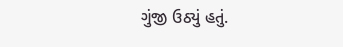ગુંજી ઉઠ્યું હતું.